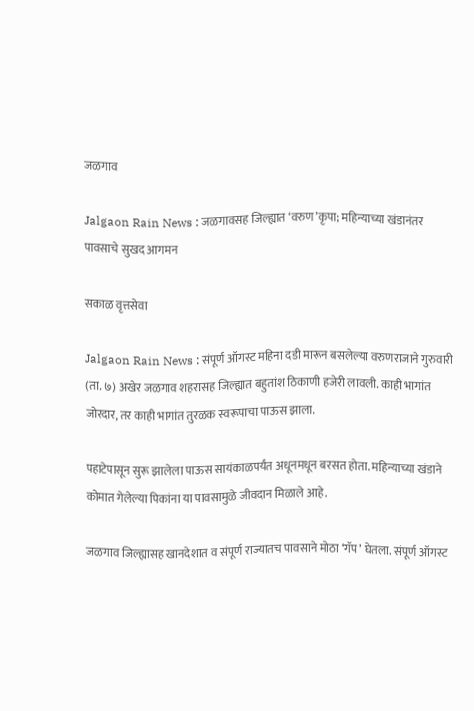जळगाव

Jalgaon Rain News : जळगावसह जिल्ह्यात ‘वरुण’कृपा; महिन्याच्या खंडानंतर पावसाचे सुखद आगमन

सकाळ वृत्तसेवा

Jalgaon Rain News : संपूर्ण ऑगस्ट महिना दडी मारून बसलेल्या वरुणराजाने गुरुवारी (ता. ७) अखेर जळगाव शहरासह जिल्ह्यात बहुतांश ठिकाणी हजेरी लावली. काही भागांत जोरदार, तर काही भागांत तुरळक स्वरूपाचा पाऊस झाला.

पहाटेपासून सुरू झालेला पाऊस सायंकाळपर्यंत अधूनमधून बरसत होता. महिन्याच्या खंडाने कोमात गेलेल्या पिकांना या पावसामुळे जीवदान मिळाले आहे.

जळगाव जिल्ह्यासह खानदेशात व संपूर्ण राज्यातच पावसाने मोठा ‘गॅप’ घेतला. संपूर्ण ऑगस्ट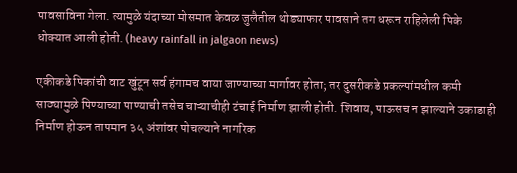पावसाविना गेला. त्यामुळे यंदाच्या मोसमात केवळ जुलैतील थोड्याफार पावसाने तग धरून राहिलेली पिके धोक्यात आली होती. (heavy rainfall in jalgaon news)

एकीकडे पिकांची वाट खुंटून सर्व हंगामच वाया जाण्याच्या मार्गावर होता; तर दुसरीकडे प्रकल्पांमधील कमी साठ्यामुळे पिण्याच्या पाण्याची तसेच चाऱ्याचीही टंचाई निर्माण झाली होती. शिवाय, पाऊसच न झाल्याने उकाडाही निर्माण होऊन तापमान ३५ अंशांवर पोचल्याने नागरिक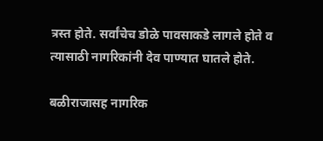त्रस्त होते. सर्वांचेच डोळे पावसाकडे लागले होते व त्यासाठी नागरिकांनी देव पाण्यात घातले होते.

बळीराजासह नागरिक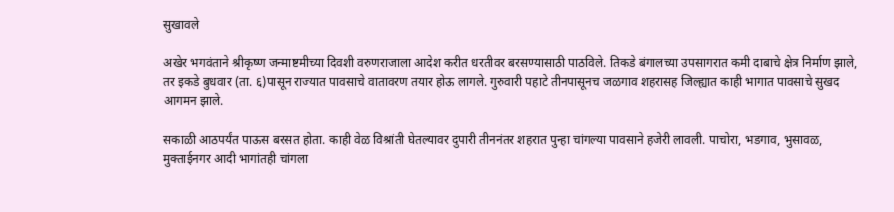सुखावले

अखेर भगवंताने श्रीकृष्ण जन्माष्टमीच्या दिवशी वरुणराजाला आदेश करीत धरतीवर बरसण्यासाठी पाठविले. तिकडे बंगालच्या उपसागरात कमी दाबाचे क्षेत्र निर्माण झाले, तर इकडे बुधवार (ता. ६)पासून राज्यात पावसाचे वातावरण तयार होऊ लागले. गुरुवारी पहाटे तीनपासूनच जळगाव शहरासह जिल्ह्यात काही भागात पावसाचे सुखद आगमन झाले.

सकाळी आठपर्यंत पाऊस बरसत होता. काही वेळ विश्रांती घेतल्यावर दुपारी तीननंतर शहरात पुन्हा चांगल्या पावसाने हजेरी लावली. पाचोरा, भडगाव, भुसावळ, मुक्ताईनगर आदी भागांतही चांगला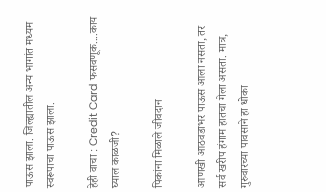पाऊस झाला. जिल्ह्यातील अन्य भागांत मध्यम स्वरूपाचा पाऊस झाला.

हेही वाचा : Credit Card फसवणूक....काय घ्याल काळजी?

पिकांना मिळाले जीवदान

आणखी आठवडाभर पाऊस आला नसता, तर सर्व खरीप हंगाम हातचा गेला असता. मात्र, गुरुवारच्या पावसाने हा धोका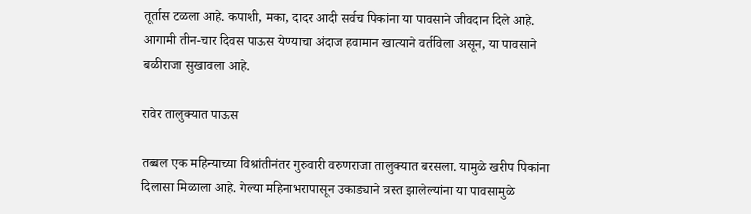तूर्तास टळला आहे. कपाशी, मका, दादर आदी सर्वच पिकांना या पावसाने जीवदान दिले आहे. आगामी तीन-चार दिवस पाऊस येण्याचा अंदाज हवामान खात्याने वर्तविला असून, या पावसाने बळीराजा सुखावला आहे.

रावेर तालुक्यात पाऊस

तब्बल एक महिन्याच्या विश्रांतीनंतर गुरुवारी वरुणराजा तालुक्यात बरसला. यामुळे खरीप पिकांना दिलासा मिळाला आहे. गेल्या महिनाभरापासून उकाड्याने त्रस्त झालेल्यांना या पावसामुळे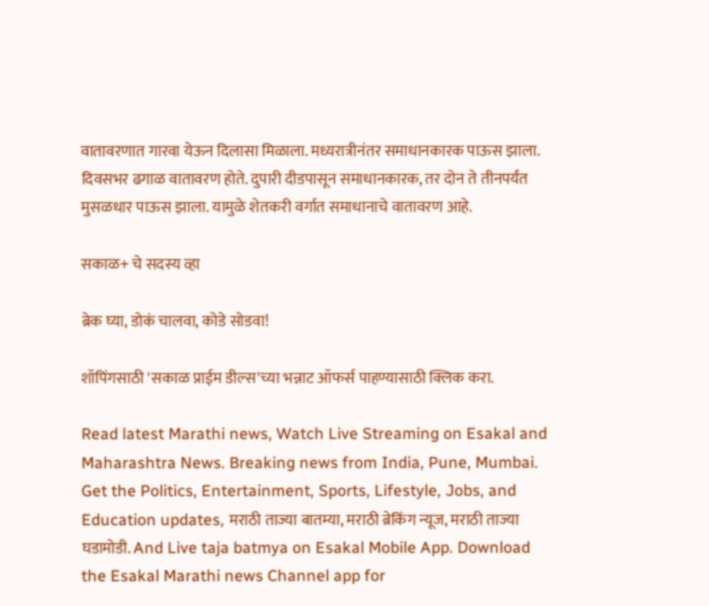वातावरणात गारवा येऊन दिलासा मिळाला. मध्यरात्रीनंतर समाधानकारक पाऊस झाला. दिवसभर ढगाळ वातावरण होते. दुपारी दीडपासून समाधानकारक, तर दोन ते तीनपर्यंत मुसळधार पाऊस झाला. यामुळे शेतकरी वर्गात समाधानाचे वातावरण आहे.

सकाळ+ चे सदस्य व्हा

ब्रेक घ्या, डोकं चालवा, कोडे सोडवा!

शॉपिंगसाठी 'सकाळ प्राईम डील्स'च्या भन्नाट ऑफर्स पाहण्यासाठी क्लिक करा.

Read latest Marathi news, Watch Live Streaming on Esakal and Maharashtra News. Breaking news from India, Pune, Mumbai. Get the Politics, Entertainment, Sports, Lifestyle, Jobs, and Education updates, मराठी ताज्या बातम्या, मराठी ब्रेकिंग न्यूज, मराठी ताज्या घडामोडी. And Live taja batmya on Esakal Mobile App. Download the Esakal Marathi news Channel app for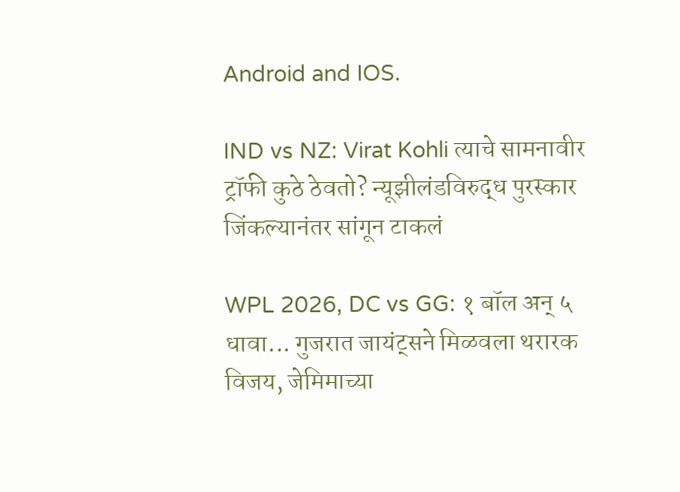Android and IOS.

IND vs NZ: Virat Kohli त्याचे सामनावीर ट्रॉफी कुठे ठेवतो? न्यूझीलंडविरुद्ध पुरस्कार जिंकल्यानंतर सांगून टाकलं

WPL 2026, DC vs GG: १ बॉल अन् ५ धावा... गुजरात जायंट्सने मिळवला थरारक विजय, जेमिमाच्या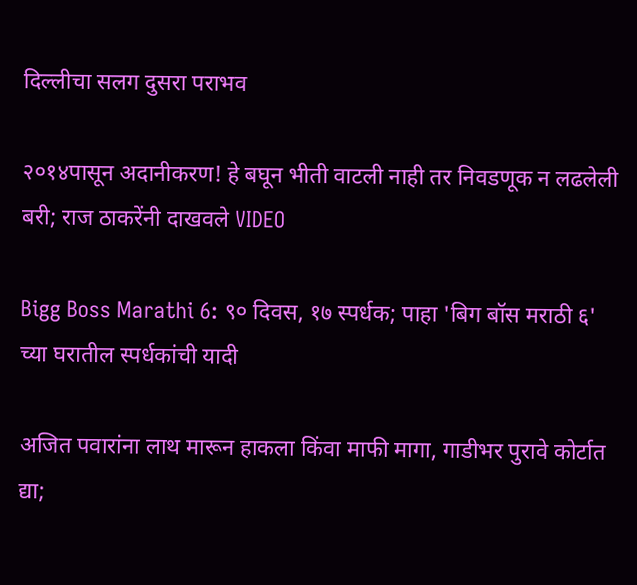दिल्लीचा सलग दुसरा पराभव

२०१४पासून अदानीकरण! हे बघून भीती वाटली नाही तर निवडणूक न लढलेली बरी; राज ठाकरेंनी दाखवले VIDEO

Bigg Boss Marathi 6: ९० दिवस, १७ स्पर्धक; पाहा 'बिग बॉस मराठी ६' च्या घरातील स्पर्धकांची यादी

अजित पवारांना लाथ मारून हाकला किंवा माफी मागा, गाडीभर पुरावे कोर्टात द्या;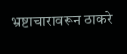भ्रष्टाचारावरून ठाकरे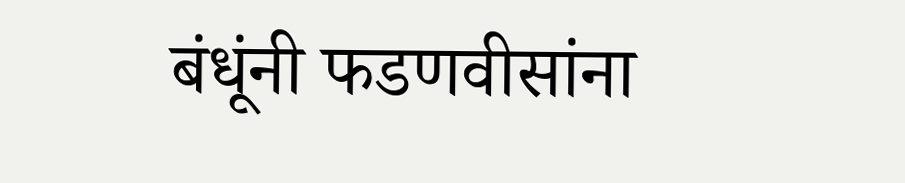बंधूंनी फडणवीसांना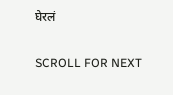घेरलं

SCROLL FOR NEXT